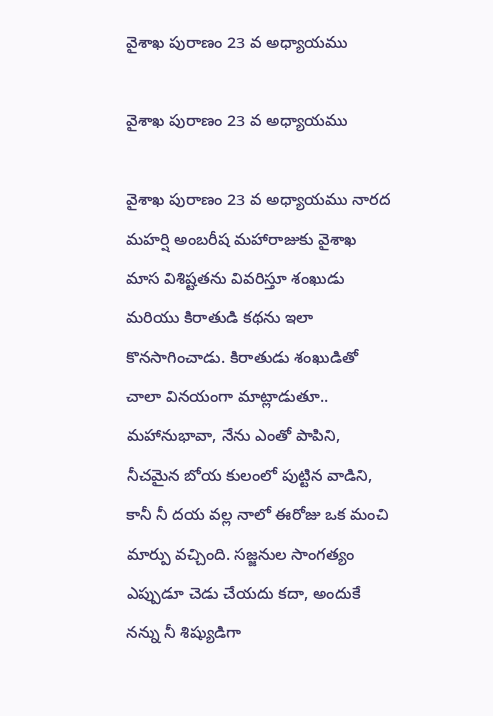వైశాఖ పురాణం 23 వ అధ్యాయము

వైశాఖ పురాణం 23 వ అధ్యాయము

వైశాఖ పురాణం 23 వ అధ్యాయము నారద మహర్షి అంబరీష మహారాజుకు వైశాఖ మాస విశిష్టతను వివరిస్తూ శంఖుడు మరియు కిరాతుడి కథను ఇలా కొనసాగించాడు. కిరాతుడు శంఖుడితో చాలా వినయంగా మాట్లాడుతూ.. మహానుభావా, నేను ఎంతో పాపిని, నీచమైన బోయ కులంలో పుట్టిన వాడిని, కానీ నీ దయ వల్ల నాలో ఈరోజు ఒక మంచి మార్పు వచ్చింది. సజ్జనుల సాంగత్యం ఎప్పుడూ చెడు చేయదు కదా, అందుకే నన్ను నీ శిష్యుడిగా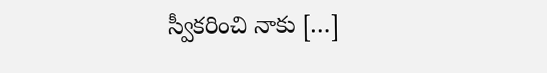స్వీకరించి నాకు […]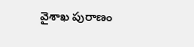వైశాఖ పురాణం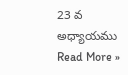23 వ అధ్యాయము Read More »